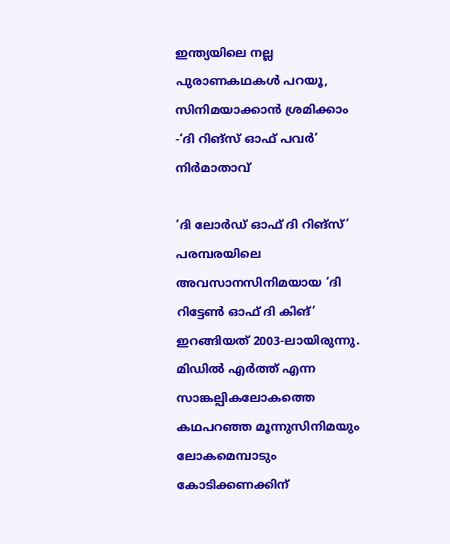ഇന്ത്യയിലെ നല്ല പുരാണകഥകൾ പറയൂ, സിനിമയാക്കാൻ ശ്രമിക്കാം -‘ദി റിങ്സ് ഓഫ് പവർ’ നിർമാതാവ്

‘ദി ലോർഡ് ഓഫ് ദി റിങ്സ്’ പരമ്പരയിലെ അവസാനസിനിമയായ ‘ദി റിട്ടേൺ ഓഫ് ദി കിങ്’ ഇറങ്ങിയത് 2003-ലായിരുന്നു. മിഡിൽ എർത്ത് എന്ന സാങ്കല്പികലോകത്തെ കഥപറഞ്ഞ മൂന്നുസിനിമയും ലോകമെമ്പാടും കോടിക്കണക്കിന്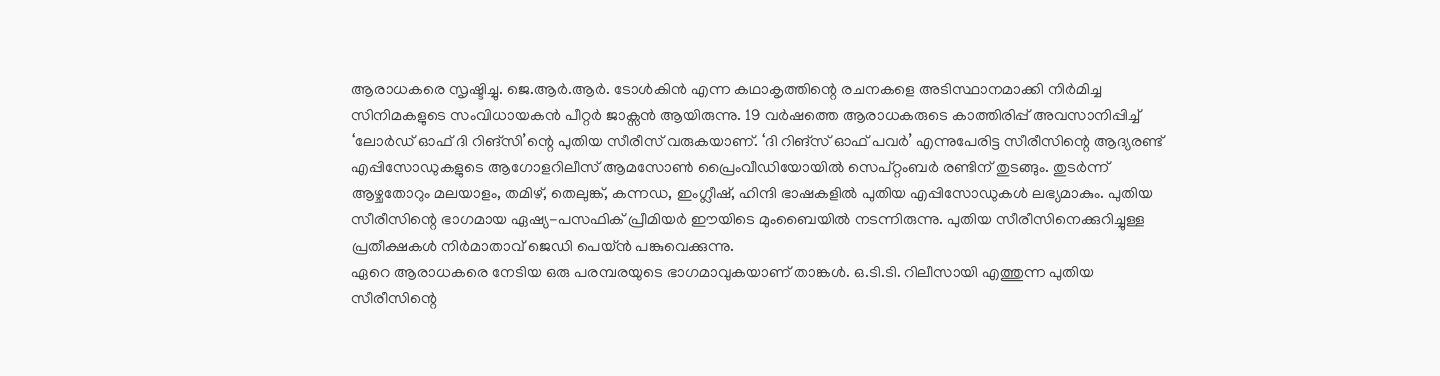ആരാധകരെ സൃഷ്ടിച്ചു. ജെ.ആർ.ആർ. ടോൾകിൻ എന്ന കഥാകൃത്തിന്റെ രചനകളെ അടിസ്ഥാനമാക്കി നിർമിച്ച സിനിമകളുടെ സംവിധായകൻ പീറ്റർ ജാക്സൻ ആയിരുന്നു. 19 വർഷത്തെ ആരാധകരുടെ കാത്തിരിപ്പ് അവസാനിപ്പിച്ച് ‘ലോർഡ് ഓഫ് ദി റിങ്സി’ന്റെ പുതിയ സീരീസ് വരുകയാണ്. ‘ദി റിങ്സ് ഓഫ് പവർ’ എന്നുപേരിട്ട സീരീസിന്റെ ആദ്യരണ്ട് എപ്പിസോഡുകളുടെ ആഗോളറിലീസ് ആമസോൺ പ്രൈംവീഡിയോയിൽ സെപ്റ്റംബർ രണ്ടിന് തുടങ്ങും. തുടർന്ന് ആഴ്ചതോറും മലയാളം, തമിഴ്, തെലുങ്ക്, കന്നഡ, ഇംഗ്ലീഷ്, ഹിന്ദി ഭാഷകളിൽ പുതിയ എപ്പിസോഡുകൾ ലഭ്യമാകും. പുതിയ സീരീസിന്റെ ഭാഗമായ ഏഷ്യ-പസഫിക് പ്രീമിയർ ഈയിടെ മുംബൈയിൽ നടന്നിരുന്നു. പുതിയ സീരീസിനെക്കുറിച്ചുള്ള പ്രതീക്ഷകൾ നിർമാതാവ് ജെഡി പെയ്ൻ പങ്കുവെക്കുന്നു.
ഏറെ ആരാധകരെ നേടിയ ഒരു പരമ്പരയുടെ ഭാഗമാവുകയാണ് താങ്കൾ. ഒ.ടി.ടി. റിലീസായി എത്തുന്ന പുതിയ സീരീസിന്റെ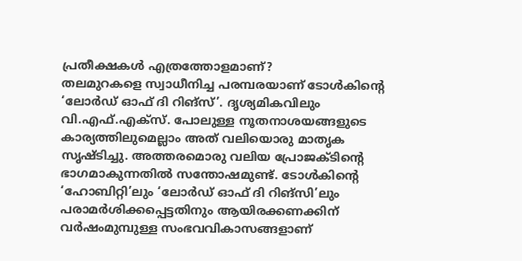പ്രതീക്ഷകൾ എത്രത്തോളമാണ്?
തലമുറകളെ സ്വാധീനിച്ച പരമ്പരയാണ് ടോൾകിന്റെ ‘ലോർഡ് ഓഫ് ദി റിങ്സ്’. ദൃശ്യമികവിലും വി.എഫ്.എക്സ്. പോലുള്ള നൂതനാശയങ്ങളുടെ കാര്യത്തിലുമെല്ലാം അത് വലിയൊരു മാതൃക സൃഷ്ടിച്ചു. അത്തരമൊരു വലിയ പ്രോജക്ടിന്റെ ഭാഗമാകുന്നതിൽ സന്തോഷമുണ്ട്. ടോൾകിന്റെ ‘ഹോബിറ്റി’ലും ‘ലോർഡ് ഓഫ് ദി റിങ്സി’ലും പരാമർശിക്കപ്പെട്ടതിനും ആയിരക്കണക്കിന് വർഷംമുമ്പുള്ള സംഭവവികാസങ്ങളാണ്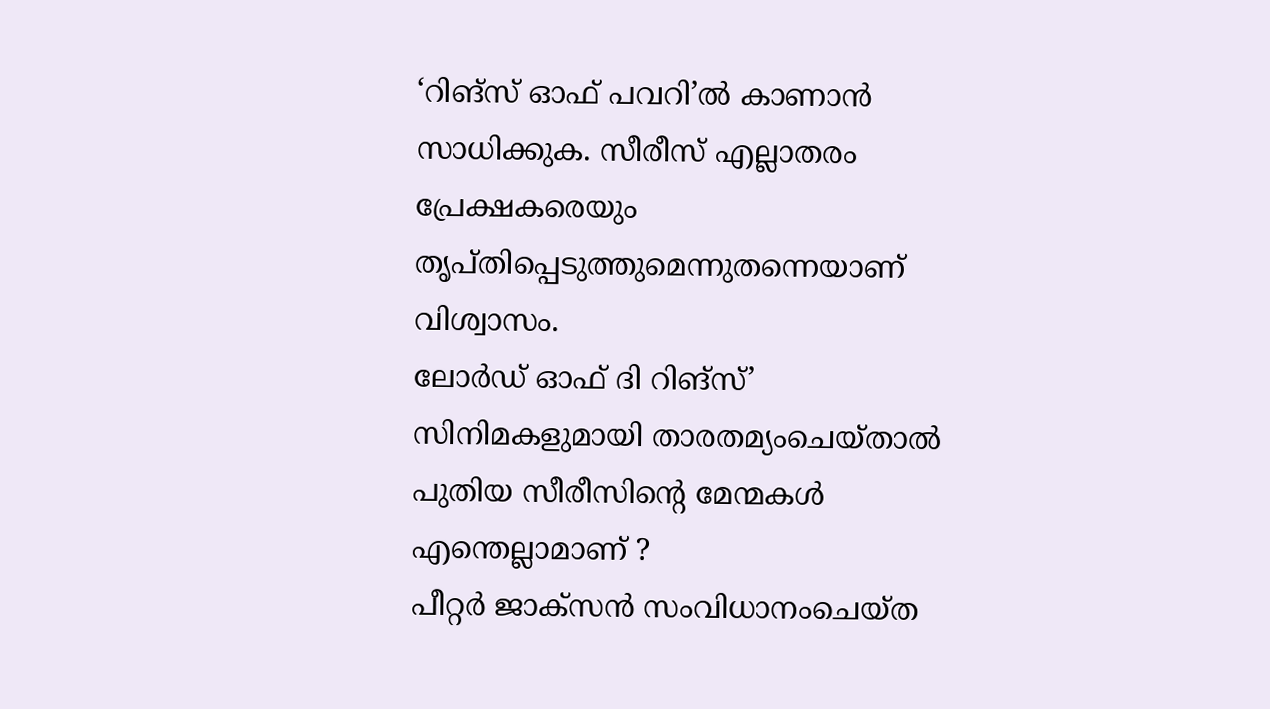‘റിങ്സ് ഓഫ് പവറി’ൽ കാണാൻ സാധിക്കുക. സീരീസ് എല്ലാതരം പ്രേക്ഷകരെയും തൃപ്തിപ്പെടുത്തുമെന്നുതന്നെയാണ് വിശ്വാസം.
ലോർഡ് ഓഫ് ദി റിങ്സ്’ സിനിമകളുമായി താരതമ്യംചെയ്താൽ പുതിയ സീരീസിന്റെ മേന്മകൾ എന്തെല്ലാമാണ് ?
പീറ്റർ ജാക്സൻ സംവിധാനംചെയ്ത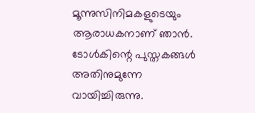മൂന്നുസിനിമകളുടെയും ആരാധകനാണ് ഞാൻ. ടോൾകിന്റെ പുസ്തകങ്ങൾ അതിനുമുന്നേ വായിച്ചിരുന്നു.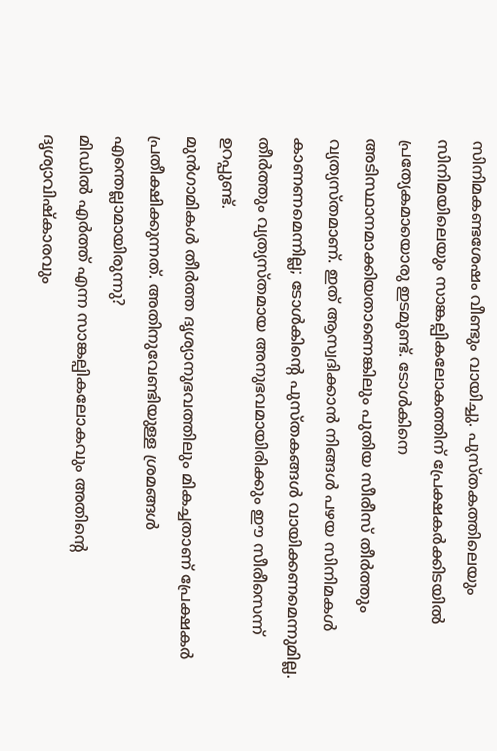സിനിമകണ്ടശേഷം വീണ്ടും വായിച്ചു. പുസ്തകത്തിലെയും സിനിമയിലെയും സാങ്കല്പികലോകത്തിന് പ്രേക്ഷകർക്കിടയിൽ പ്രത്യേകമായൊരു ഇടമുണ്ട്. ടോൾകിനെ അടിസ്ഥാനമാക്കിയതാണെങ്കിലും പുതിയ സീരീസ് തീർത്തും വ്യത്യസ്തമാണ്. ഇത് ആസ്വദിക്കാൻ നിങ്ങൾ പഴയ സിനിമകൾ കാണണമെന്നില്ല; ടോൾകിന്റെ പുസ്തകങ്ങൾ വായിക്കണമെന്നുമില്ല. തീർത്തും വ്യത്യസ്തമായ അനുഭവമായിരിക്കും ഈ സീരീസെന്ന് ഉറപ്പുണ്ട്.
മുൻഗാമികൾ തീർത്ത ദൃശ്യാനുഭവത്തിലും മികച്ചതാണ് പ്രേക്ഷകർ പ്രതീക്ഷിക്കുന്നത്. അതിനുവേണ്ടിയുള്ള ശ്രമങ്ങൾ എന്തെല്ലാമായിരുന്നു?
മിഡിൽ എർത്ത് എന്ന സാങ്കല്പികലോകവും അതിന്റെ ദൃശ്യാവിഷ്കാരവും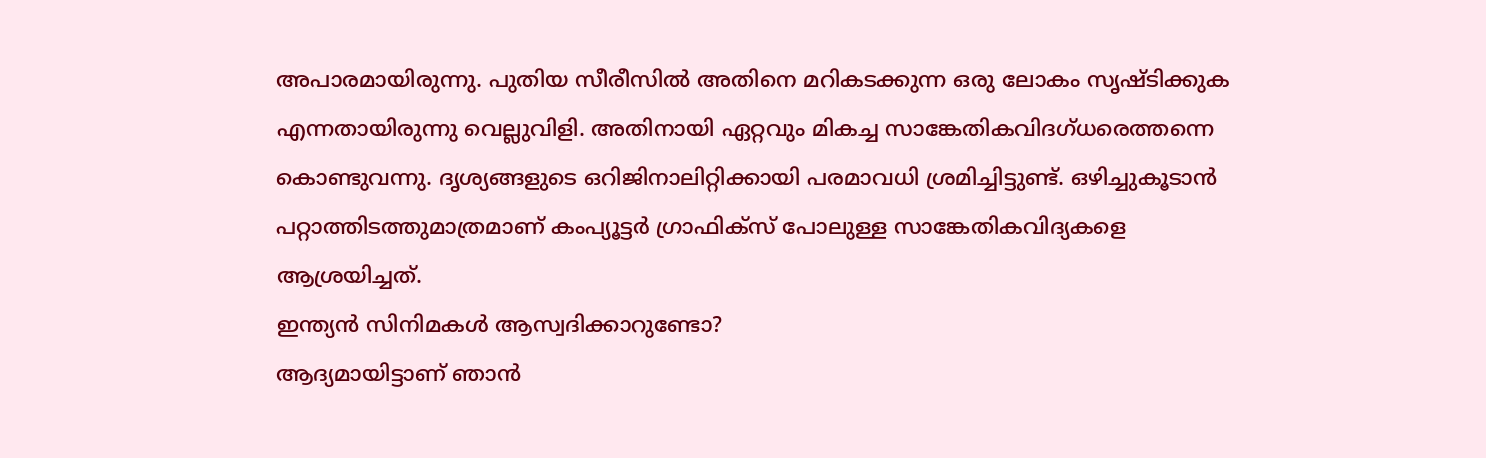അപാരമായിരുന്നു. പുതിയ സീരീസിൽ അതിനെ മറികടക്കുന്ന ഒരു ലോകം സൃഷ്ടിക്കുക എന്നതായിരുന്നു വെല്ലുവിളി. അതിനായി ഏറ്റവും മികച്ച സാങ്കേതികവിദഗ്ധരെത്തന്നെ കൊണ്ടുവന്നു. ദൃശ്യങ്ങളുടെ ഒറിജിനാലിറ്റിക്കായി പരമാവധി ശ്രമിച്ചിട്ടുണ്ട്. ഒഴിച്ചുകൂടാൻ പറ്റാത്തിടത്തുമാത്രമാണ് കംപ്യൂട്ടർ ഗ്രാഫിക്സ് പോലുള്ള സാങ്കേതികവിദ്യകളെ ആശ്രയിച്ചത്.
ഇന്ത്യൻ സിനിമകൾ ആസ്വദിക്കാറുണ്ടോ?
ആദ്യമായിട്ടാണ് ഞാൻ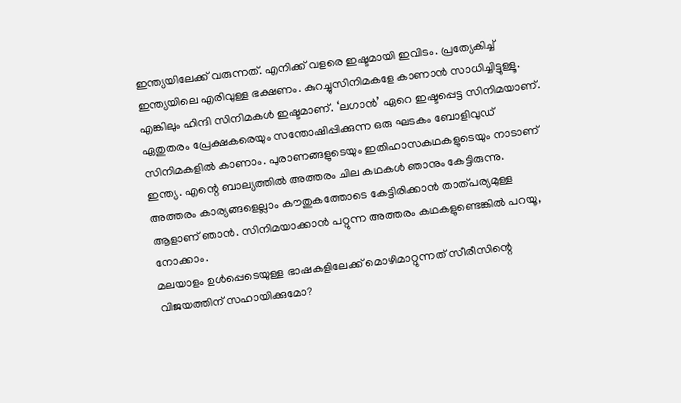ഇന്ത്യയിലേക്ക് വരുന്നത്. എനിക്ക് വളരെ ഇഷ്ടമായി ഇവിടം. പ്രത്യേകിച്ച് ഇന്ത്യയിലെ എരിവുള്ള ഭക്ഷണം. കുറച്ചുസിനിമകളേ കാണാൻ സാധിച്ചിട്ടുള്ളൂ. എങ്കിലും ഹിന്ദി സിനിമകൾ ഇഷ്ടമാണ്. ‘ലഗാൻ’ ഏറെ ഇഷ്ടപ്പെട്ട സിനിമയാണ്. ഏതുതരം പ്രേക്ഷകരെയും സന്തോഷിപ്പിക്കുന്ന ഒരു ഘടകം ബോളിവുഡ് സിനിമകളിൽ കാണാം. പുരാണങ്ങളുടെയും ഇതിഹാസകഥകളുടെയും നാടാണ് ഇന്ത്യ. എന്റെ ബാല്യത്തിൽ അത്തരം ചില കഥകൾ ഞാനും കേട്ടിരുന്നു. അത്തരം കാര്യങ്ങളെല്ലാം കൗതുകത്തോടെ കേട്ടിരിക്കാൻ താത്പര്യമുള്ള ആളാണ് ഞാൻ. സിനിമയാക്കാൻ പറ്റുന്ന അത്തരം കഥകളുണ്ടെങ്കിൽ പറയൂ, നോക്കാം.
മലയാളം ഉൾപ്പെടെയുള്ള ഭാഷകളിലേക്ക് മൊഴിമാറ്റുന്നത് സീരീസിന്റെ വിജയത്തിന് സഹായിക്കുമോ?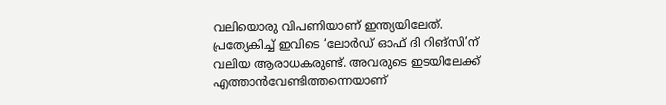വലിയൊരു വിപണിയാണ് ഇന്ത്യയിലേത്. പ്രത്യേകിച്ച് ഇവിടെ ‘ലോർഡ് ഓഫ് ദി റിങ്സി’ന് വലിയ ആരാധകരുണ്ട്. അവരുടെ ഇടയിലേക്ക് എത്താൻവേണ്ടിത്തന്നെയാണ്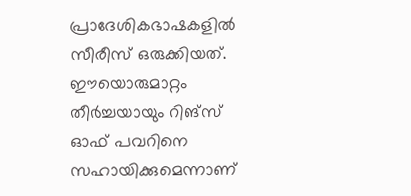പ്രാദേശികഭാഷകളിൽ സീരീസ് ഒരുക്കിയത്. ഈയൊരുമാറ്റം തീർച്ചയായും റിങ്സ് ഓഫ് പവറിനെ സഹായിക്കുമെന്നാണ്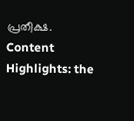പ്രതീക്ഷ.
Content Highlights: the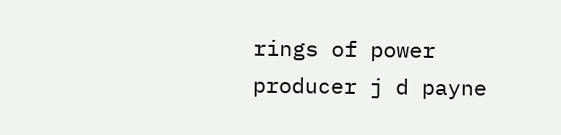rings of power producer j d payne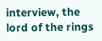interview, the lord of the rings